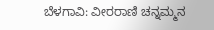ಬೆಳಗಾವಿ: ವೀರರಾಣಿ ಚನ್ನಮ್ಮನ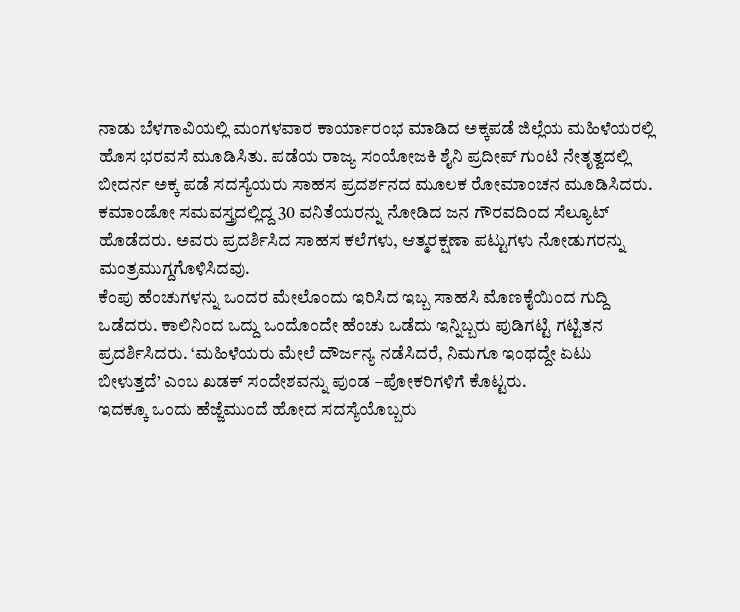ನಾಡು ಬೆಳಗಾವಿಯಲ್ಲಿ ಮಂಗಳವಾರ ಕಾರ್ಯಾರಂಭ ಮಾಡಿದ ಅಕ್ಕಪಡೆ ಜಿಲ್ಲೆಯ ಮಹಿಳೆಯರಲ್ಲಿ ಹೊಸ ಭರವಸೆ ಮೂಡಿಸಿತು. ಪಡೆಯ ರಾಜ್ಯ ಸಂಯೋಜಕಿ ಶೈನಿ ಪ್ರದೀಪ್ ಗುಂಟಿ ನೇತೃತ್ವದಲ್ಲಿ ಬೀದರ್ನ ಅಕ್ಕ ಪಡೆ ಸದಸ್ಯೆಯರು ಸಾಹಸ ಪ್ರದರ್ಶನದ ಮೂಲಕ ರೋಮಾಂಚನ ಮೂಡಿಸಿದರು.
ಕಮಾಂಡೋ ಸಮವಸ್ತ್ರದಲ್ಲಿದ್ದ 30 ವನಿತೆಯರನ್ನು ನೋಡಿದ ಜನ ಗೌರವದಿಂದ ಸೆಲ್ಯೂಟ್ ಹೊಡೆದರು. ಅವರು ಪ್ರದರ್ಶಿಸಿದ ಸಾಹಸ ಕಲೆಗಳು, ಆತ್ಮರಕ್ಷಣಾ ಪಟ್ಟುಗಳು ನೋಡುಗರನ್ನು ಮಂತ್ರಮುಗ್ದಗೊಳಿಸಿದವು.
ಕೆಂಪು ಹೆಂಚುಗಳನ್ನು ಒಂದರ ಮೇಲೊಂದು ಇರಿಸಿದ ಇಬ್ಬ ಸಾಹಸಿ ಮೊಣಕೈಯಿಂದ ಗುದ್ದಿ ಒಡೆದರು. ಕಾಲಿನಿಂದ ಒದ್ದು ಒಂದೊಂದೇ ಹೆಂಚು ಒಡೆದು ಇನ್ನಿಬ್ಬರು ಪುಡಿಗಟ್ಟಿ ಗಟ್ಟಿತನ ಪ್ರದರ್ಶಿಸಿದರು. ‘ಮಹಿಳೆಯರು ಮೇಲೆ ದೌರ್ಜನ್ಯ ನಡೆಸಿದರೆ, ನಿಮಗೂ ಇಂಥದ್ದೇ ಏಟು ಬೀಳುತ್ತದೆ’ ಎಂಬ ಖಡಕ್ ಸಂದೇಶವನ್ನು ಪುಂಡ –ಪೋಕರಿಗಳಿಗೆ ಕೊಟ್ಟರು.
ಇದಕ್ಕೂ ಒಂದು ಹೆಜ್ಜೆಮುಂದೆ ಹೋದ ಸದಸ್ಯೆಯೊಬ್ಬರು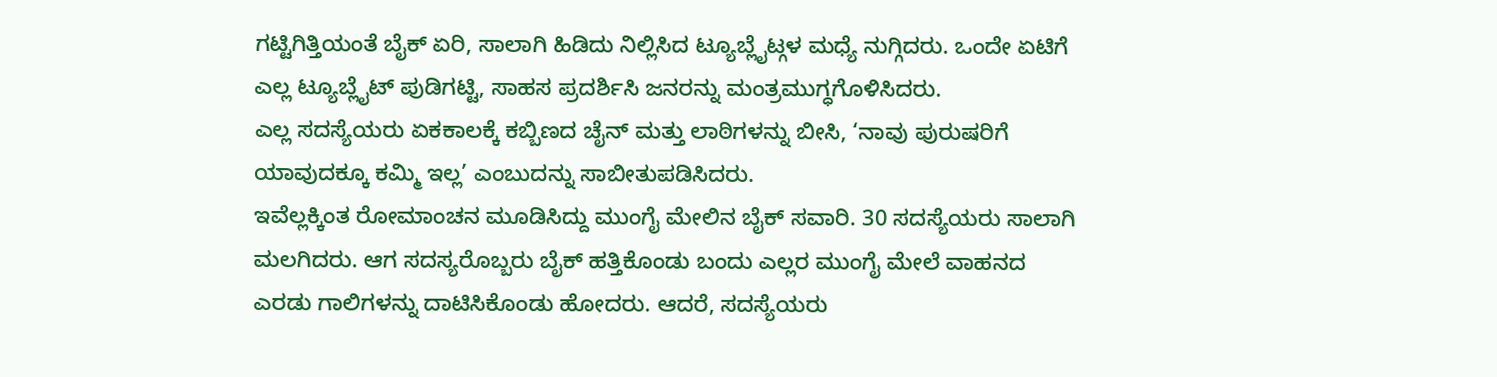ಗಟ್ಟಿಗಿತ್ತಿಯಂತೆ ಬೈಕ್ ಏರಿ, ಸಾಲಾಗಿ ಹಿಡಿದು ನಿಲ್ಲಿಸಿದ ಟ್ಯೂಬ್ಲೈಟ್ಗಳ ಮಧ್ಯೆ ನುಗ್ಗಿದರು. ಒಂದೇ ಏಟಿಗೆ ಎಲ್ಲ ಟ್ಯೂಬ್ಲೈಟ್ ಪುಡಿಗಟ್ಟಿ, ಸಾಹಸ ಪ್ರದರ್ಶಿಸಿ ಜನರನ್ನು ಮಂತ್ರಮುಗ್ಧಗೊಳಿಸಿದರು.
ಎಲ್ಲ ಸದಸ್ಯೆಯರು ಏಕಕಾಲಕ್ಕೆ ಕಬ್ಬಿಣದ ಚೈನ್ ಮತ್ತು ಲಾಠಿಗಳನ್ನು ಬೀಸಿ, ‘ನಾವು ಪುರುಷರಿಗೆ ಯಾವುದಕ್ಕೂ ಕಮ್ಮಿ ಇಲ್ಲ’ ಎಂಬುದನ್ನು ಸಾಬೀತುಪಡಿಸಿದರು.
ಇವೆಲ್ಲಕ್ಕಿಂತ ರೋಮಾಂಚನ ಮೂಡಿಸಿದ್ದು ಮುಂಗೈ ಮೇಲಿನ ಬೈಕ್ ಸವಾರಿ. 30 ಸದಸ್ಯೆಯರು ಸಾಲಾಗಿ ಮಲಗಿದರು. ಆಗ ಸದಸ್ಯರೊಬ್ಬರು ಬೈಕ್ ಹತ್ತಿಕೊಂಡು ಬಂದು ಎಲ್ಲರ ಮುಂಗೈ ಮೇಲೆ ವಾಹನದ ಎರಡು ಗಾಲಿಗಳನ್ನು ದಾಟಿಸಿಕೊಂಡು ಹೋದರು. ಆದರೆ, ಸದಸ್ಯೆಯರು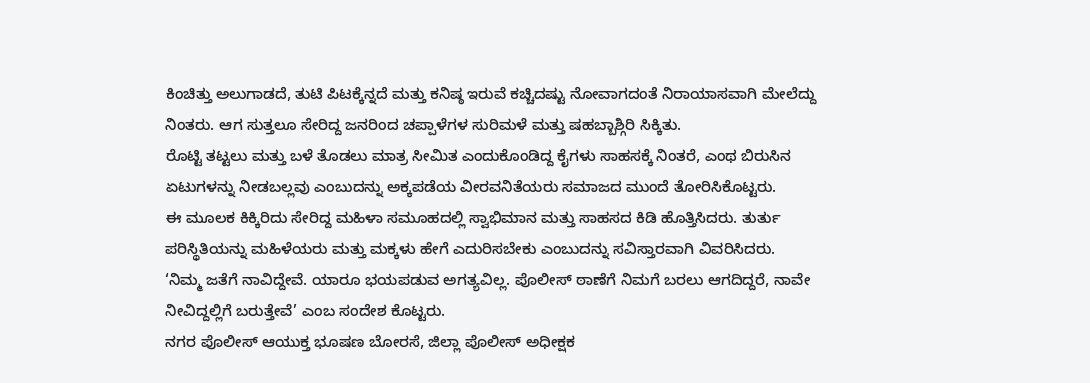ಕಿಂಚಿತ್ತು ಅಲುಗಾಡದೆ, ತುಟಿ ಪಿಟಕ್ಕೆನ್ನದೆ ಮತ್ತು ಕನಿಷ್ಠ ಇರುವೆ ಕಚ್ಚಿದಷ್ಟು ನೋವಾಗದಂತೆ ನಿರಾಯಾಸವಾಗಿ ಮೇಲೆದ್ದು ನಿಂತರು. ಆಗ ಸುತ್ತಲೂ ಸೇರಿದ್ದ ಜನರಿಂದ ಚಪ್ಪಾಳೆಗಳ ಸುರಿಮಳೆ ಮತ್ತು ಷಹಬ್ಬಾಶ್ಗಿರಿ ಸಿಕ್ಕಿತು.
ರೊಟ್ಟಿ ತಟ್ಟಲು ಮತ್ತು ಬಳೆ ತೊಡಲು ಮಾತ್ರ ಸೀಮಿತ ಎಂದುಕೊಂಡಿದ್ದ ಕೈಗಳು ಸಾಹಸಕ್ಕೆ ನಿಂತರೆ, ಎಂಥ ಬಿರುಸಿನ ಏಟುಗಳನ್ನು ನೀಡಬಲ್ಲವು ಎಂಬುದನ್ನು ಅಕ್ಕಪಡೆಯ ವೀರವನಿತೆಯರು ಸಮಾಜದ ಮುಂದೆ ತೋರಿಸಿಕೊಟ್ಟರು.
ಈ ಮೂಲಕ ಕಿಕ್ಕಿರಿದು ಸೇರಿದ್ದ ಮಹಿಳಾ ಸಮೂಹದಲ್ಲಿ ಸ್ವಾಭಿಮಾನ ಮತ್ತು ಸಾಹಸದ ಕಿಡಿ ಹೊತ್ತಿಸಿದರು. ತುರ್ತು ಪರಿಸ್ಥಿತಿಯನ್ನು ಮಹಿಳೆಯರು ಮತ್ತು ಮಕ್ಕಳು ಹೇಗೆ ಎದುರಿಸಬೇಕು ಎಂಬುದನ್ನು ಸವಿಸ್ತಾರವಾಗಿ ವಿವರಿಸಿದರು.
‘ನಿಮ್ಮ ಜತೆಗೆ ನಾವಿದ್ದೇವೆ. ಯಾರೂ ಭಯಪಡುವ ಅಗತ್ಯವಿಲ್ಲ. ಪೊಲೀಸ್ ಠಾಣೆಗೆ ನಿಮಗೆ ಬರಲು ಆಗದಿದ್ದರೆ, ನಾವೇ ನೀವಿದ್ದಲ್ಲಿಗೆ ಬರುತ್ತೇವೆ’ ಎಂಬ ಸಂದೇಶ ಕೊಟ್ಟರು.
ನಗರ ಪೊಲೀಸ್ ಆಯುಕ್ತ ಭೂಷಣ ಬೋರಸೆ, ಜಿಲ್ಲಾ ಪೊಲೀಸ್ ಅಧೀಕ್ಷಕ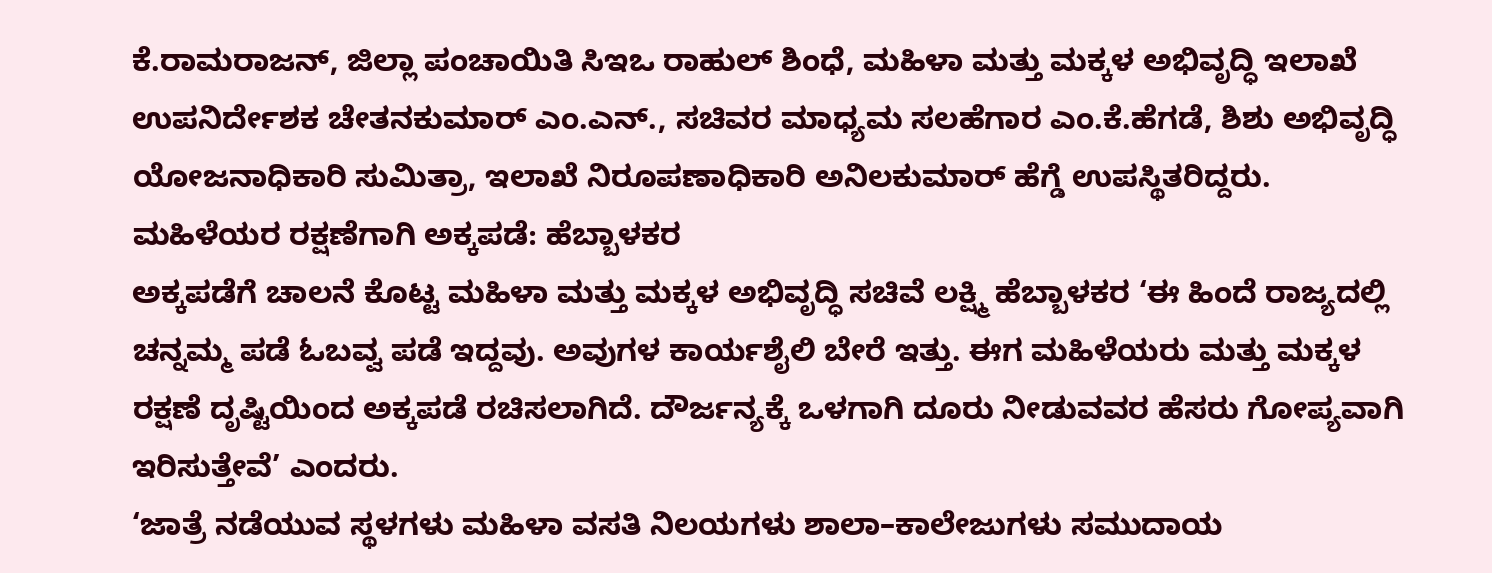ಕೆ.ರಾಮರಾಜನ್, ಜಿಲ್ಲಾ ಪಂಚಾಯಿತಿ ಸಿಇಒ ರಾಹುಲ್ ಶಿಂಧೆ, ಮಹಿಳಾ ಮತ್ತು ಮಕ್ಕಳ ಅಭಿವೃದ್ಧಿ ಇಲಾಖೆ ಉಪನಿರ್ದೇಶಕ ಚೇತನಕುಮಾರ್ ಎಂ.ಎನ್., ಸಚಿವರ ಮಾಧ್ಯಮ ಸಲಹೆಗಾರ ಎಂ.ಕೆ.ಹೆಗಡೆ, ಶಿಶು ಅಭಿವೃದ್ಧಿ ಯೋಜನಾಧಿಕಾರಿ ಸುಮಿತ್ರಾ, ಇಲಾಖೆ ನಿರೂಪಣಾಧಿಕಾರಿ ಅನಿಲಕುಮಾರ್ ಹೆಗ್ಡೆ ಉಪಸ್ಥಿತರಿದ್ದರು.
ಮಹಿಳೆಯರ ರಕ್ಷಣೆಗಾಗಿ ಅಕ್ಕಪಡೆ: ಹೆಬ್ಬಾಳಕರ
ಅಕ್ಕಪಡೆಗೆ ಚಾಲನೆ ಕೊಟ್ಟ ಮಹಿಳಾ ಮತ್ತು ಮಕ್ಕಳ ಅಭಿವೃದ್ಧಿ ಸಚಿವೆ ಲಕ್ಷ್ಮಿ ಹೆಬ್ಬಾಳಕರ ‘ಈ ಹಿಂದೆ ರಾಜ್ಯದಲ್ಲಿ ಚನ್ನಮ್ಮ ಪಡೆ ಓಬವ್ವ ಪಡೆ ಇದ್ದವು. ಅವುಗಳ ಕಾರ್ಯಶೈಲಿ ಬೇರೆ ಇತ್ತು. ಈಗ ಮಹಿಳೆಯರು ಮತ್ತು ಮಕ್ಕಳ ರಕ್ಷಣೆ ದೃಷ್ಟಿಯಿಂದ ಅಕ್ಕಪಡೆ ರಚಿಸಲಾಗಿದೆ. ದೌರ್ಜನ್ಯಕ್ಕೆ ಒಳಗಾಗಿ ದೂರು ನೀಡುವವರ ಹೆಸರು ಗೋಪ್ಯವಾಗಿ ಇರಿಸುತ್ತೇವೆ’ ಎಂದರು.
‘ಜಾತ್ರೆ ನಡೆಯುವ ಸ್ಥಳಗಳು ಮಹಿಳಾ ವಸತಿ ನಿಲಯಗಳು ಶಾಲಾ–ಕಾಲೇಜುಗಳು ಸಮುದಾಯ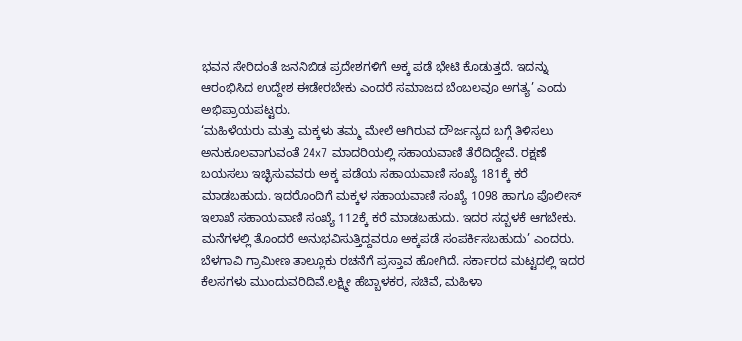ಭವನ ಸೇರಿದಂತೆ ಜನನಿಬಿಡ ಪ್ರದೇಶಗಳಿಗೆ ಅಕ್ಕ ಪಡೆ ಭೇಟಿ ಕೊಡುತ್ತದೆ. ಇದನ್ನು ಆರಂಭಿಸಿದ ಉದ್ದೇಶ ಈಡೇರಬೇಕು ಎಂದರೆ ಸಮಾಜದ ಬೆಂಬಲವೂ ಅಗತ್ಯ’ ಎಂದು ಅಭಿಪ್ರಾಯಪಟ್ಟರು.
‘ಮಹಿಳೆಯರು ಮತ್ತು ಮಕ್ಕಳು ತಮ್ಮ ಮೇಲೆ ಆಗಿರುವ ದೌರ್ಜನ್ಯದ ಬಗ್ಗೆ ತಿಳಿಸಲು ಅನುಕೂಲವಾಗುವಂತೆ 24x7 ಮಾದರಿಯಲ್ಲಿ ಸಹಾಯವಾಣಿ ತೆರೆದಿದ್ದೇವೆ. ರಕ್ಷಣೆ ಬಯಸಲು ಇಚ್ಛಿಸುವವರು ಅಕ್ಕ ಪಡೆಯ ಸಹಾಯವಾಣಿ ಸಂಖ್ಯೆ 181ಕ್ಕೆ ಕರೆ ಮಾಡಬಹುದು. ಇದರೊಂದಿಗೆ ಮಕ್ಕಳ ಸಹಾಯವಾಣಿ ಸಂಖ್ಯೆ 1098 ಹಾಗೂ ಪೊಲೀಸ್ ಇಲಾಖೆ ಸಹಾಯವಾಣಿ ಸಂಖ್ಯೆ 112ಕ್ಕೆ ಕರೆ ಮಾಡಬಹುದು. ಇದರ ಸದ್ಬಳಕೆ ಆಗಬೇಕು. ಮನೆಗಳಲ್ಲಿ ತೊಂದರೆ ಅನುಭವಿಸುತ್ತಿದ್ದವರೂ ಅಕ್ಕಪಡೆ ಸಂಪರ್ಕಿಸಬಹುದು’ ಎಂದರು.
ಬೆಳಗಾವಿ ಗ್ರಾಮೀಣ ತಾಲ್ಲೂಕು ರಚನೆಗೆ ಪ್ರಸ್ತಾವ ಹೋಗಿದೆ. ಸರ್ಕಾರದ ಮಟ್ಟದಲ್ಲಿ ಇದರ ಕೆಲಸಗಳು ಮುಂದುವರಿದಿವೆ.ಲಕ್ಷ್ಮೀ ಹೆಬ್ಬಾಳಕರ, ಸಚಿವೆ, ಮಹಿಳಾ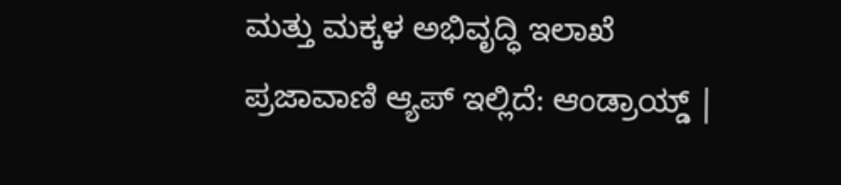ಮತ್ತು ಮಕ್ಕಳ ಅಭಿವೃದ್ಧಿ ಇಲಾಖೆ
ಪ್ರಜಾವಾಣಿ ಆ್ಯಪ್ ಇಲ್ಲಿದೆ: ಆಂಡ್ರಾಯ್ಡ್ |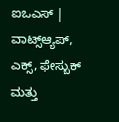ಐಒಎಸ್ | ವಾಟ್ಸ್ಆ್ಯಪ್, ಎಕ್ಸ್, ಫೇಸ್ಬುಕ್ ಮತ್ತು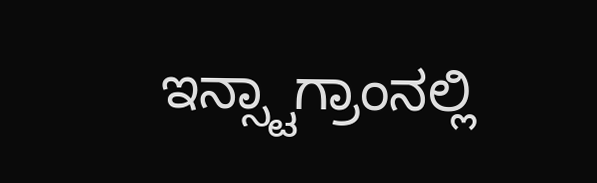ಇನ್ಸ್ಟಾಗ್ರಾಂನಲ್ಲಿ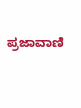ಪ್ರಜಾವಾಣಿ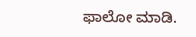ಫಾಲೋ ಮಾಡಿ.